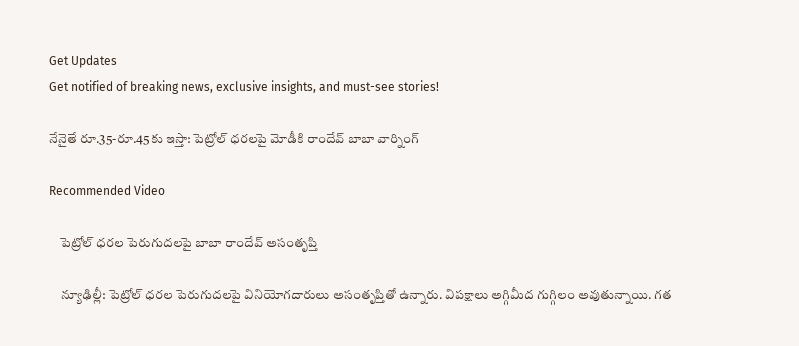Get Updates
Get notified of breaking news, exclusive insights, and must-see stories!

నేనైతే రూ.35-రూ.45కు ఇస్తా: పెట్రోల్ ధరలపై మోడీకి రాందేవ్ బాబా వార్నింగ్

Recommended Video

    పెట్రోల్ ధరల పెరుగుదలపై బాబా రాందేవ్ అసంతృప్తి

    న్యూఢిల్లీ: పెట్రోల్ ధరల పెరుగుదలపై వినియోగదారులు అసంతృప్తితో ఉన్నారు. విపక్షాలు అగ్గిమీద గుగ్గిలం అవుతున్నాయి. గత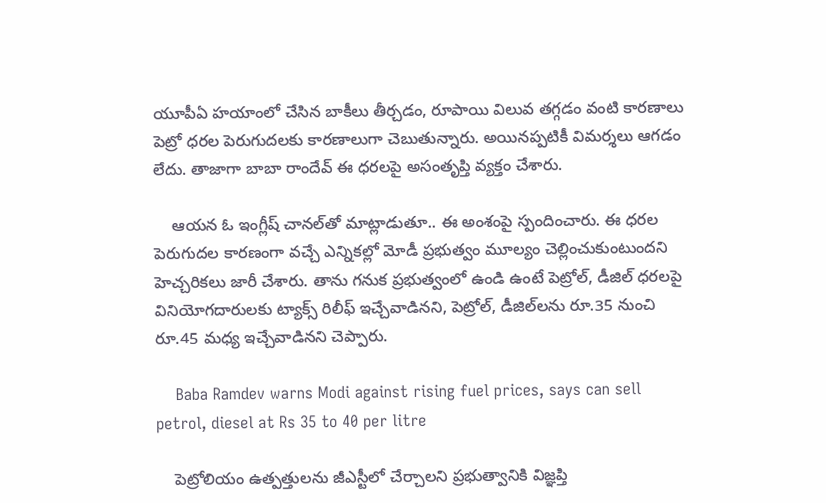యూపీఏ హయాంలో చేసిన బాకీలు తీర్చడం, రూపాయి విలువ తగ్గడం వంటి కారణాలు పెట్రో ధరల పెరుగుదలకు కారణాలుగా చెబుతున్నారు. అయినప్పటికీ విమర్శలు ఆగడం లేదు. తాజాగా బాబా రాందేవ్ ఈ ధరలపై అసంతృప్తి వ్యక్తం చేశారు.

    ఆయన ఓ ఇంగ్లీష్ చానల్‌తో మాట్లాడుతూ.. ఈ అంశంపై స్పందించారు. ఈ ధరల పెరుగుదల కారణంగా వచ్చే ఎన్నికల్లో మోడీ ప్రభుత్వం మూల్యం చెల్లించుకుంటుందని హెచ్చరికలు జారీ చేశారు. తాను గనుక ప్రభుత్వంలో ఉండి ఉంటే పెట్రోల్, డీజిల్ ధరలపై వినియోగదారులకు ట్యాక్స్ రిలీఫ్ ఇచ్చేవాడినని, పెట్రోల్, డీజిల్‌లను రూ.35 నుంచి రూ.45 మధ్య ఇచ్చేవాడినని చెప్పారు.

    Baba Ramdev warns Modi against rising fuel prices, says can sell petrol, diesel at Rs 35 to 40 per litre

    పెట్రోలియం ఉత్పత్తులను జీఎస్టీలో చేర్చాలని ప్రభుత్వానికి విజ్ఞప్తి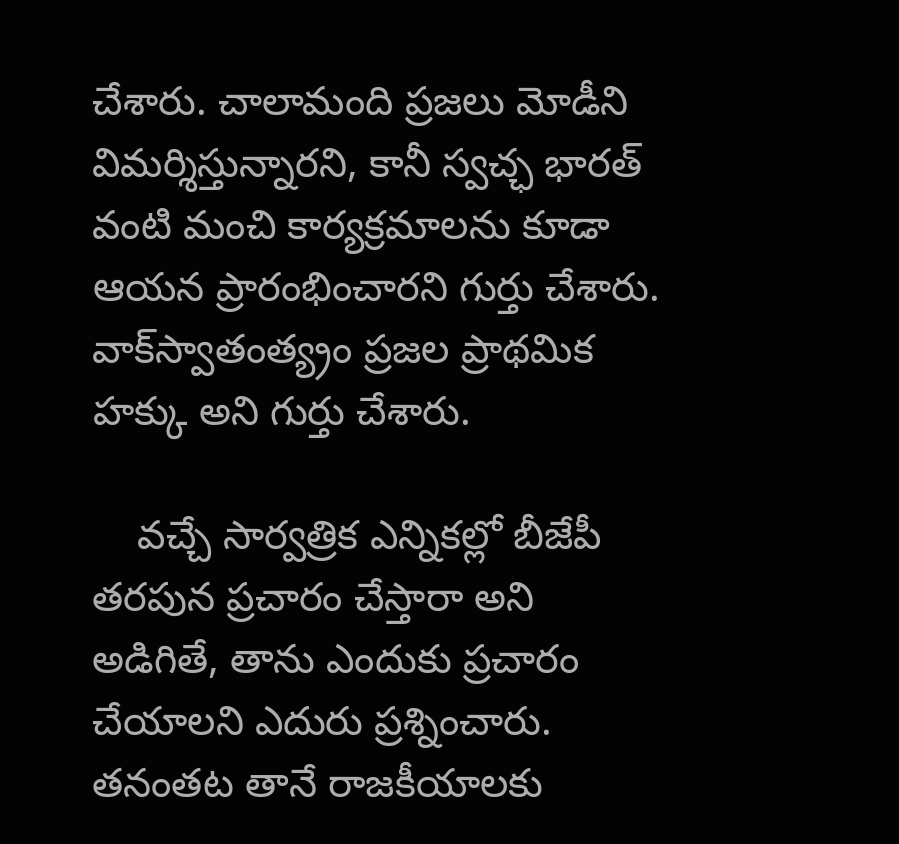చేశారు. చాలామంది ప్రజలు మోడీని విమర్శిస్తున్నారని, కానీ స్వచ్ఛ భారత్‌ వంటి మంచి కార్యక్రమాలను కూడా ఆయన ప్రారంభించారని గుర్తు చేశారు. వాక్‌స్వాతంత్య్రం ప్రజల ప్రాథమిక హక్కు అని గుర్తు చేశారు.

    వచ్చే సార్వత్రిక ఎన్నికల్లో బీజేపీ తరపున ప్రచారం చేస్తారా అని అడిగితే, తాను ఎందుకు ప్రచారం చేయాలని ఎదురు ప్రశ్నించారు. తనంతట తానే రాజకీయాలకు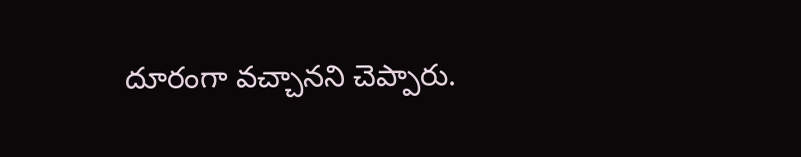దూరంగా వచ్చానని చెప్పారు.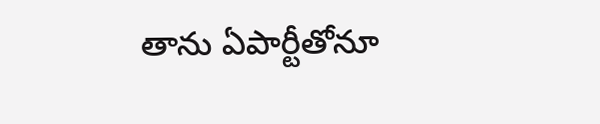తాను ఏపార్టీతోనూ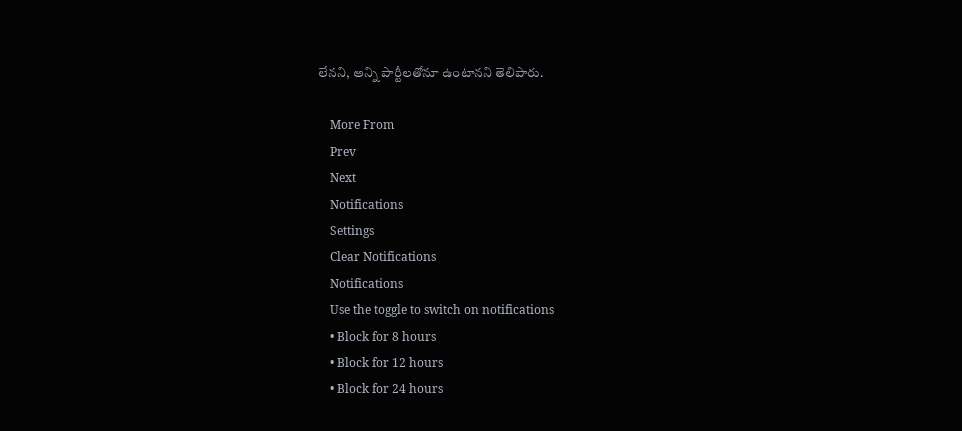లేనని, అన్ని పార్టీలతోనూ ఉంటానని తెలిపారు.

    More From
    Prev
    Next
    Notifications
    Settings
    Clear Notifications
    Notifications
    Use the toggle to switch on notifications
    • Block for 8 hours
    • Block for 12 hours
    • Block for 24 hours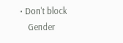• Don't block
    Gender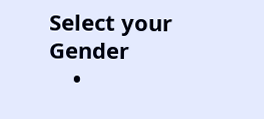Select your Gender
    •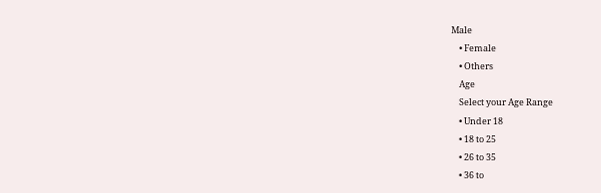Male
    • Female
    • Others
    Age
    Select your Age Range
    • Under 18
    • 18 to 25
    • 26 to 35
    • 36 to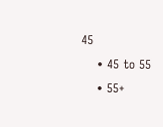45
    • 45 to 55
    • 55+